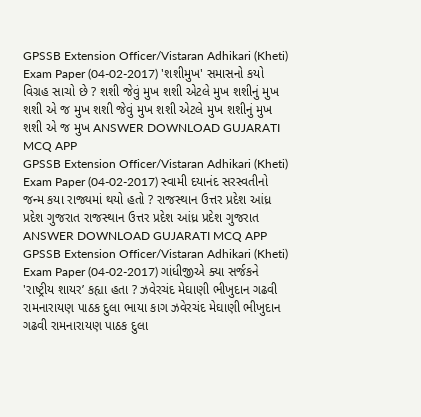GPSSB Extension Officer/Vistaran Adhikari (Kheti) Exam Paper (04-02-2017) 'શશીમુખ' સમાસનો કયો વિગ્રહ સાચો છે ? શશી જેવું મુખ શશી એટલે મુખ શશીનું મુખ શશી એ જ મુખ શશી જેવું મુખ શશી એટલે મુખ શશીનું મુખ શશી એ જ મુખ ANSWER DOWNLOAD GUJARATI MCQ APP
GPSSB Extension Officer/Vistaran Adhikari (Kheti) Exam Paper (04-02-2017) સ્વામી દયાનંદ સરસ્વતીનો જન્મ કયા રાજ્યમાં થયો હતો ? રાજસ્થાન ઉત્તર પ્રદેશ આંધ્ર પ્રદેશ ગુજરાત રાજસ્થાન ઉત્તર પ્રદેશ આંધ્ર પ્રદેશ ગુજરાત ANSWER DOWNLOAD GUJARATI MCQ APP
GPSSB Extension Officer/Vistaran Adhikari (Kheti) Exam Paper (04-02-2017) ગાંધીજીએ ક્યા સર્જકને 'રાષ્ટ્રીય શાયર’ કહ્યા હતા ? ઝવેરચંદ મેઘાણી ભીખુદાન ગઢવી રામનારાયણ પાઠક દુલા ભાયા કાગ ઝવેરચંદ મેઘાણી ભીખુદાન ગઢવી રામનારાયણ પાઠક દુલા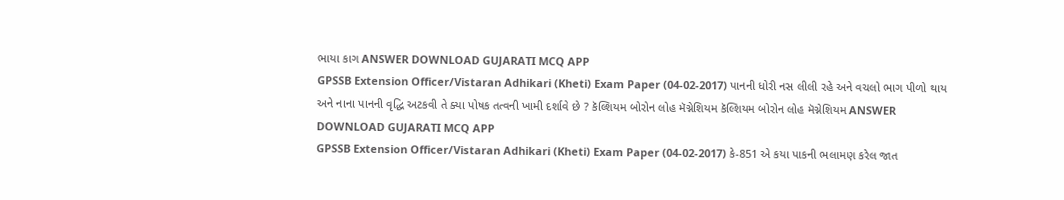ભાયા કાગ ANSWER DOWNLOAD GUJARATI MCQ APP
GPSSB Extension Officer/Vistaran Adhikari (Kheti) Exam Paper (04-02-2017) પાનની ધોરી નસ લીલી રહે અને વચલો ભાગ પીળો થાય અને નાના પાનની વૃદ્ધિ અટકવી તે ક્યા પોષક તત્વની ખામી દર્શાવે છે ? કૅલ્શિયમ બોરોન લોહ મૅગ્નેશિયમ કૅલ્શિયમ બોરોન લોહ મૅગ્નેશિયમ ANSWER DOWNLOAD GUJARATI MCQ APP
GPSSB Extension Officer/Vistaran Adhikari (Kheti) Exam Paper (04-02-2017) કે-851 એ કયા પાકની ભલામણ કરેલ જાત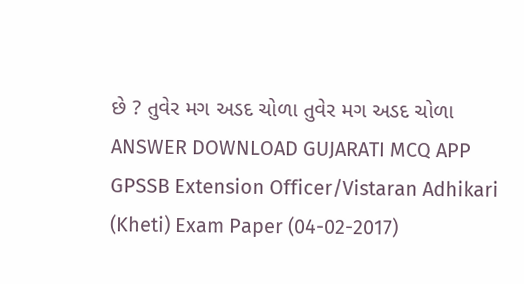છે ? તુવેર મગ અડદ ચોળા તુવેર મગ અડદ ચોળા ANSWER DOWNLOAD GUJARATI MCQ APP
GPSSB Extension Officer/Vistaran Adhikari (Kheti) Exam Paper (04-02-2017)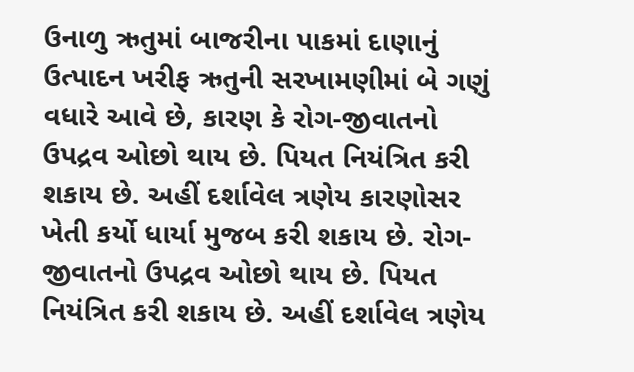ઉનાળુ ઋતુમાં બાજરીના પાકમાં દાણાનું ઉત્પાદન ખરીફ ઋતુની સરખામણીમાં બે ગણું વધારે આવે છે, કારણ કે રોગ-જીવાતનો ઉપદ્રવ ઓછો થાય છે. પિયત નિયંત્રિત કરી શકાય છે. અહીં દર્શાવેલ ત્રણેય કારણોસર ખેતી કર્યો ધાર્યા મુજબ કરી શકાય છે. રોગ-જીવાતનો ઉપદ્રવ ઓછો થાય છે. પિયત નિયંત્રિત કરી શકાય છે. અહીં દર્શાવેલ ત્રણેય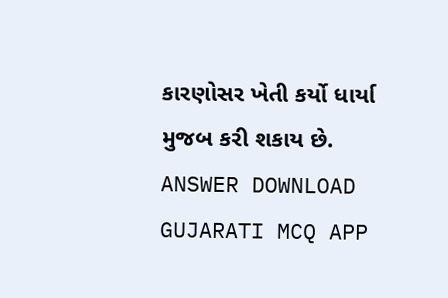કારણોસર ખેતી કર્યો ધાર્યા મુજબ કરી શકાય છે. ANSWER DOWNLOAD GUJARATI MCQ APP